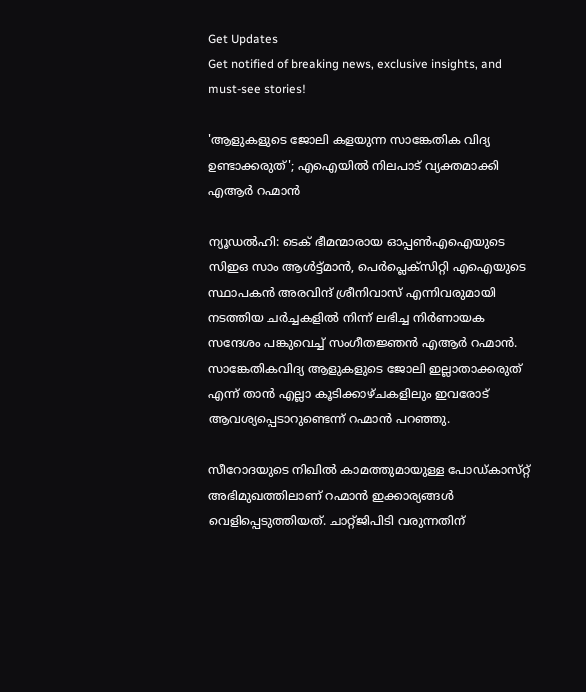Get Updates
Get notified of breaking news, exclusive insights, and must-see stories!

'ആളുകളുടെ ജോലി കളയുന്ന സാങ്കേതിക വിദ്യ ഉണ്ടാക്കരുത്'; എഐയിൽ നിലപാട് വ്യക്തമാക്കി എആർ റഹ്മാൻ

ന്യൂഡൽഹി: ടെക് ഭീമന്മാരായ ഓപ്പൺഎഐയുടെ സിഇഒ സാം ആൾട്ട്‌മാൻ, പെർപ്ലെക്സിറ്റി എഐയുടെ സ്ഥാപകൻ അരവിന്ദ് ശ്രീനിവാസ് എന്നിവരുമായി നടത്തിയ ചർച്ചകളിൽ നിന്ന് ലഭിച്ച നിർണായക സന്ദേശം പങ്കുവെച്ച് സംഗീതജ്ഞൻ എആർ റഹ്മാൻ. സാങ്കേതികവിദ്യ ആളുകളുടെ ജോലി ഇല്ലാതാക്കരുത് എന്ന് താൻ എല്ലാ കൂടിക്കാഴ്‌ചകളിലും ഇവരോട് ആവശ്യപ്പെടാറുണ്ടെന്ന് റഹ്മാൻ പറഞ്ഞു.

സീറോദയുടെ നിഖിൽ കാമത്തുമായുള്ള പോഡ്‌കാസ്‌റ്റ് അഭിമുഖത്തിലാണ് റഹ്മാൻ ഇക്കാര്യങ്ങൾ വെളിപ്പെടുത്തിയത്. ചാറ്റ്ജിപിടി വരുന്നതിന്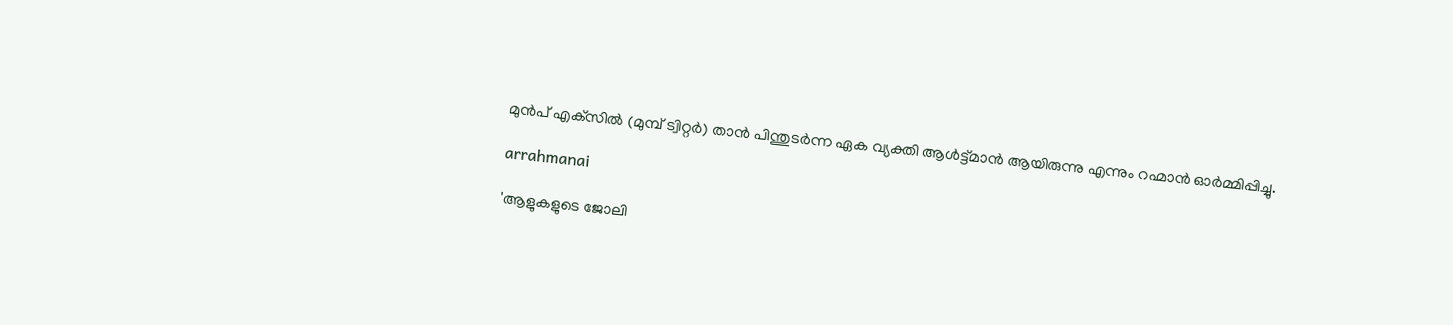മുൻപ് എക്‌സിൽ (മുമ്പ് ട്വിറ്റർ) താൻ പിന്തുടർന്ന ഏക വ്യക്തി ആൾട്ട്‌മാൻ ആയിരുന്നു എന്നും റഹ്മാൻ ഓർമ്മിപ്പിച്ചു.

arrahmanai

'ആളുകളുടെ ജോലി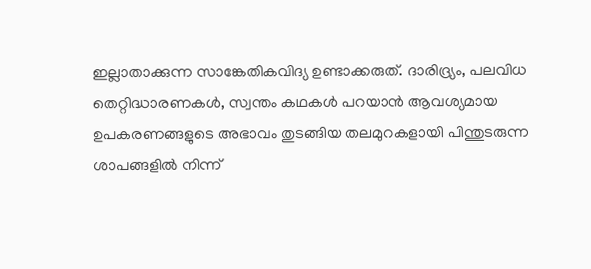ഇല്ലാതാക്കുന്ന സാങ്കേതികവിദ്യ ഉണ്ടാക്കരുത്. ദാരിദ്ര്യം, പലവിധ തെറ്റിദ്ധാരണകൾ, സ്വന്തം കഥകൾ പറയാൻ ആവശ്യമായ ഉപകരണങ്ങളുടെ അഭാവം തുടങ്ങിയ തലമുറകളായി പിന്തുടരുന്ന ശാപങ്ങളിൽ നിന്ന്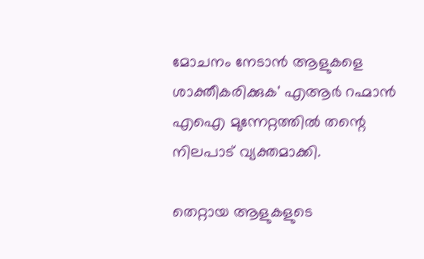മോചനം നേടാൻ ആളുകളെ ശാക്തീകരിക്കുക' എആർ റഹ്മാൻ എഐ മുന്നേറ്റത്തിൽ തന്റെ നിലപാട് വ്യക്തമാക്കി.

തെറ്റായ ആളുകളുടെ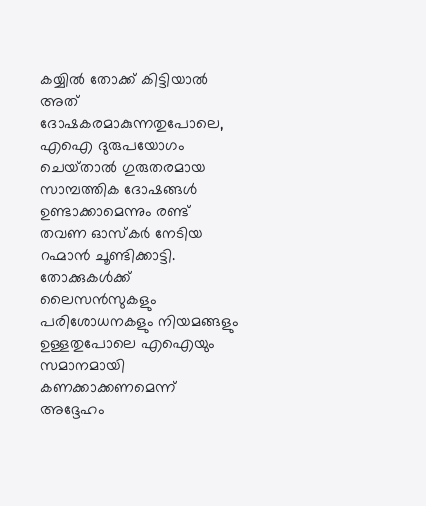കയ്യിൽ തോക്ക് കിട്ടിയാൽ അത് ദോഷകരമാകുന്നതുപോലെ, എഐ ദുരുപയോഗം ചെയ്‌താൽ ഗുരുതരമായ സാമ്പത്തിക ദോഷങ്ങൾ ഉണ്ടാക്കാമെന്നും രണ്ട് തവണ ഓസ്‌കർ നേടിയ റഹ്മാൻ ചൂണ്ടിക്കാട്ടി. തോക്കുകൾക്ക് ലൈസൻസുകളും പരിശോധനകളും നിയമങ്ങളും ഉള്ളതുപോലെ എഐയും സമാനമായി കണക്കാക്കണമെന്ന് അദ്ദേഹം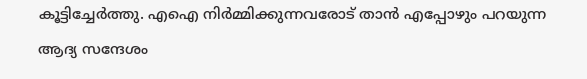കൂട്ടിച്ചേർത്തു. എഐ നിർമ്മിക്കുന്നവരോട് താൻ എപ്പോഴും പറയുന്ന ആദ്യ സന്ദേശം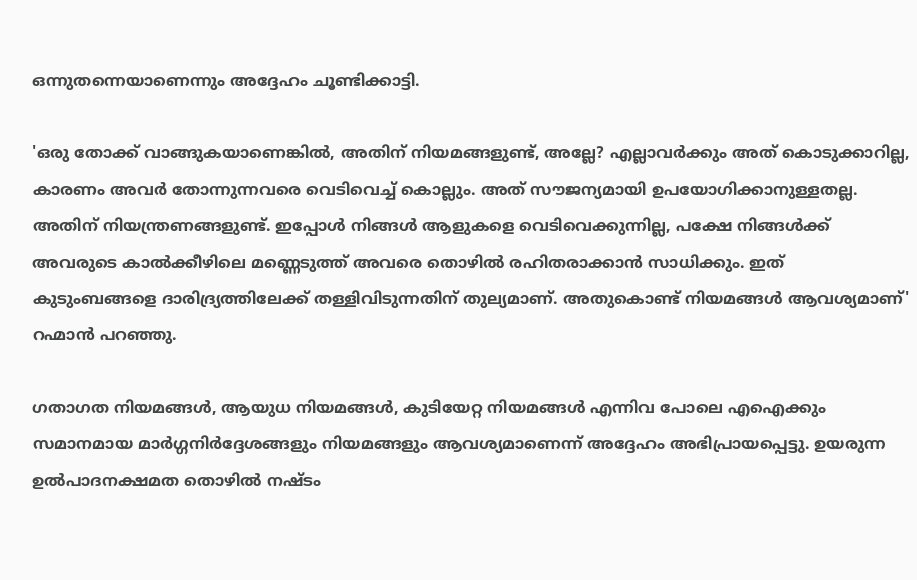ഒന്നുതന്നെയാണെന്നും അദ്ദേഹം ചൂണ്ടിക്കാട്ടി.

'ഒരു തോക്ക് വാങ്ങുകയാണെങ്കിൽ, അതിന് നിയമങ്ങളുണ്ട്, അല്ലേ? എല്ലാവർക്കും അത് കൊടുക്കാറില്ല, കാരണം അവർ തോന്നുന്നവരെ വെടിവെച്ച് കൊല്ലും. അത് സൗജന്യമായി ഉപയോഗിക്കാനുള്ളതല്ല. അതിന് നിയന്ത്രണങ്ങളുണ്ട്. ഇപ്പോൾ നിങ്ങൾ ആളുകളെ വെടിവെക്കുന്നില്ല, പക്ഷേ നിങ്ങൾക്ക് അവരുടെ കാൽക്കീഴിലെ മണ്ണെടുത്ത് അവരെ തൊഴിൽ രഹിതരാക്കാൻ സാധിക്കും. ഇത് കുടുംബങ്ങളെ ദാരിദ്ര്യത്തിലേക്ക് തള്ളിവിടുന്നതിന് തുല്യമാണ്. അതുകൊണ്ട് നിയമങ്ങൾ ആവശ്യമാണ്' റഹ്മാൻ പറഞ്ഞു.

ഗതാഗത നിയമങ്ങൾ, ആയുധ നിയമങ്ങൾ, കുടിയേറ്റ നിയമങ്ങൾ എന്നിവ പോലെ എഐക്കും സമാനമായ മാർഗ്ഗനിർദ്ദേശങ്ങളും നിയമങ്ങളും ആവശ്യമാണെന്ന് അദ്ദേഹം അഭിപ്രായപ്പെട്ടു. ഉയരുന്ന ഉൽപാദനക്ഷമത തൊഴിൽ നഷ്‍ടം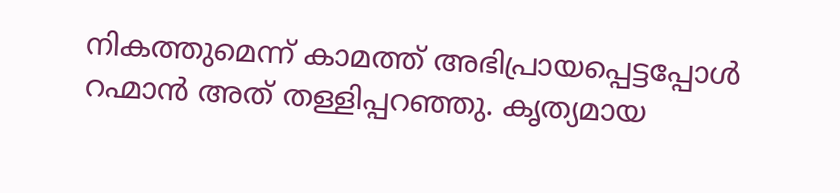നികത്തുമെന്ന് കാമത്ത് അഭിപ്രായപ്പെട്ടപ്പോൾ റഹ്മാൻ അത് തള്ളിപ്പറഞ്ഞു. കൃത്യമായ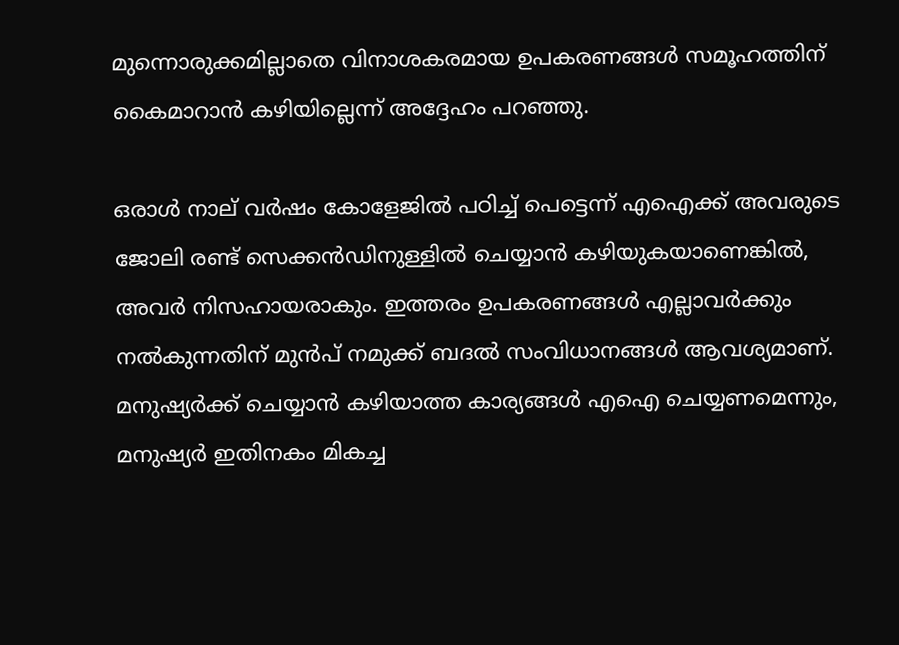മുന്നൊരുക്കമില്ലാതെ വിനാശകരമായ ഉപകരണങ്ങൾ സമൂഹത്തിന് കൈമാറാൻ കഴിയില്ലെന്ന് അദ്ദേഹം പറഞ്ഞു.

ഒരാൾ നാല് വർഷം കോളേജിൽ പഠിച്ച് പെട്ടെന്ന് എഐക്ക് അവരുടെ ജോലി രണ്ട് സെക്കൻഡിനുള്ളിൽ ചെയ്യാൻ കഴിയുകയാണെങ്കിൽ, അവർ നിസഹായരാകും. ഇത്തരം ഉപകരണങ്ങൾ എല്ലാവർക്കും നൽകുന്നതിന് മുൻപ് നമുക്ക് ബദൽ സംവിധാനങ്ങൾ ആവശ്യമാണ്. മനുഷ്യർക്ക് ചെയ്യാൻ കഴിയാത്ത കാര്യങ്ങൾ എഐ ചെയ്യണമെന്നും, മനുഷ്യർ ഇതിനകം മികച്ച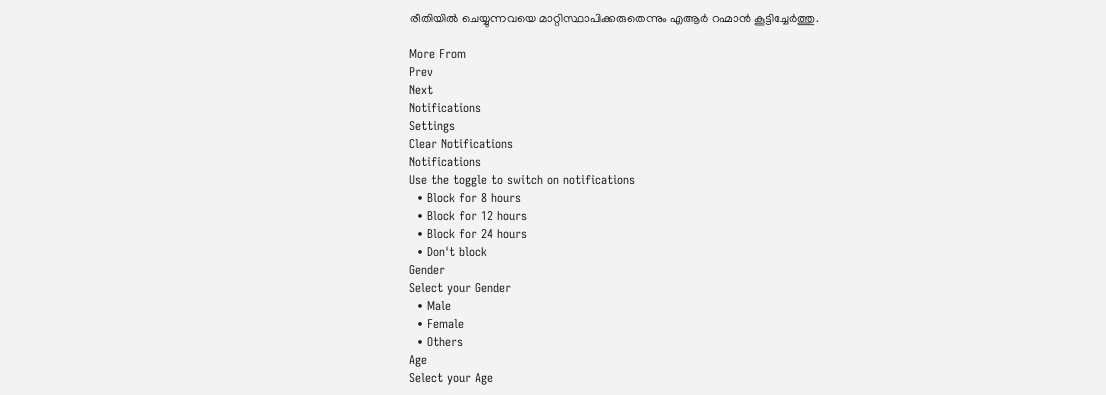രീതിയിൽ ചെയ്യുന്നവയെ മാറ്റിസ്ഥാപിക്കരുതെന്നും എആർ റഹ്മാൻ കൂട്ടിച്ചേർത്തു.

More From
Prev
Next
Notifications
Settings
Clear Notifications
Notifications
Use the toggle to switch on notifications
  • Block for 8 hours
  • Block for 12 hours
  • Block for 24 hours
  • Don't block
Gender
Select your Gender
  • Male
  • Female
  • Others
Age
Select your Age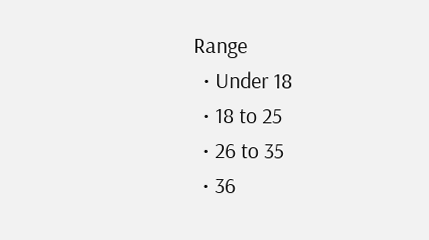Range
  • Under 18
  • 18 to 25
  • 26 to 35
  • 36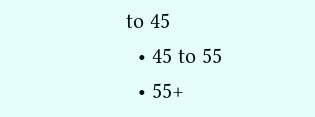to 45
  • 45 to 55
  • 55+